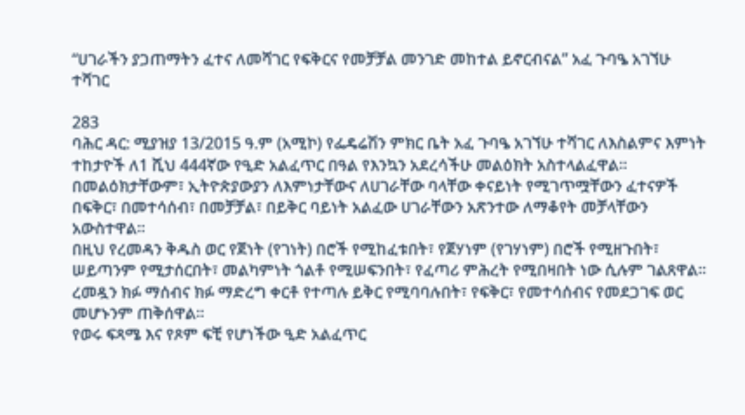“ሀገራችን ያጋጠማትን ፈተና ለመሻገር የፍቅርና የመቻቻል መንገድ መከተል ይኖርብናል” አፈ ጉባዔ አገኘሁ ተሻገር

283
ባሕር ዳር: ሚያዝያ 13/2015 ዓ.ም (አሚኮ) የፌዴሬሽን ምክር ቤት አፈ ጉባዔ አገኘሁ ተሻገር ለእስልምና እምነት ተከታዮች ለ1 ሺህ 444ኛው የዒድ አልፈጥር በዓል የእንኳን አደረሳችሁ መልዕክት አስተላልፈዋል።
በመልዕክታቸውም፣ ኢትዮጵያውያን ለእምነታቸውና ለሀገራቸው ባላቸው ቀናይነት የሚገጥሟቸውን ፈተናዎች በፍቅር፣ በመተሳሰብ፣ በመቻቻል፣ በይቅር ባይነት አልፈው ሀገራቸውን አጽንተው ለማቆየት መቻላቸውን አውስተዋል።
በዚህ የረመዳን ቅዱስ ወር የጀነት (የገነት) በሮች የሚከፈቱበት፣ የጀሃነም (የገሃነም) በሮች የሚዘጉበት፣ ሠይጣንም የሚታሰርበት፣ መልካምነት ጎልቶ የሚሠፍንበት፣ የፈጣሪ ምሕረት የሚበዛበት ነው ሲሉም ገልጸዋል።
ረመዷን ክፉ ማሰብና ክፉ ማድረግ ቀርቶ የተጣሉ ይቅር የሚባባሉበት፣ የፍቅር፣ የመተሳሰብና የመደጋገፍ ወር መሆኑንም ጠቅሰዋል።
የወሩ ፍጻሜ እና የጾም ፍቺ የሆነችው ዒድ አልፈጥር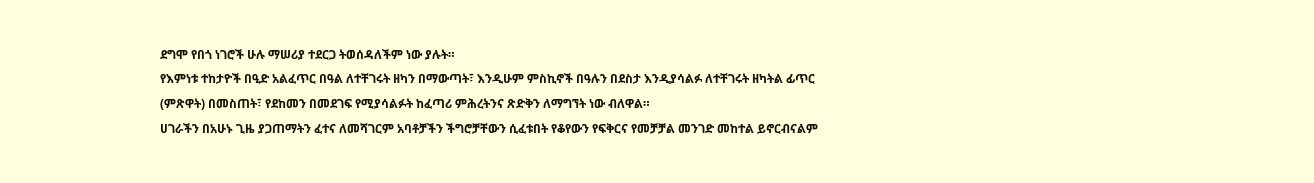ደግሞ የበጎ ነገሮች ሁሉ ማሠሪያ ተደርጋ ትወሰዳለችም ነው ያሉት።
የእምነቱ ተከታዮች በዒድ አልፈጥር በዓል ለተቸገሩት ዘካን በማውጣት፣ እንዲሁም ምስኪኖች በዓሉን በደስታ እንዲያሳልፉ ለተቸገሩት ዘካትል ፊጥር (ምጽዋት) በመስጠት፣ የደከመን በመደገፍ የሚያሳልፉት ከፈጣሪ ምሕረትንና ጽድቅን ለማግኘት ነው ብለዋል።
ሀገራችን በአሁኑ ጊዜ ያጋጠማትን ፈተና ለመሻገርም አባቶቻችን ችግሮቻቸውን ሲፈቱበት የቆየውን የፍቅርና የመቻቻል መንገድ መከተል ይኖርብናልም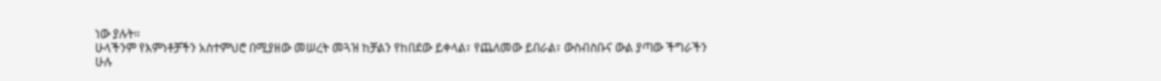ነው ያሉት።
ሁላችንም የእምነቶቻችን አስተምህሮ በሚያዘው መሠረት መጓዝ ከቻልን የከበደው ይቀላል፣ የጨለመው ይበራል፣ ውስብስቡና ውል ያጣው ችግራችን ሁሉ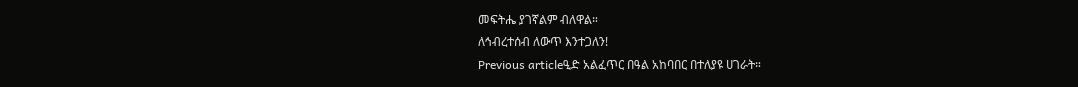መፍትሔ ያገኛልም ብለዋል።
ለኅብረተሰብ ለውጥ እንተጋለን!
Previous articleዒድ አልፈጥር በዓል አከባበር በተለያዩ ሀገራት።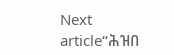Next article“ሕዝበ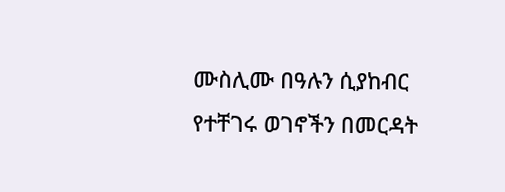ሙስሊሙ በዓሉን ሲያከብር የተቸገሩ ወገኖችን በመርዳት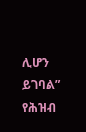ሊሆን ይገባል” የሕዝብ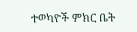ተወካዮች ምክር ቤት